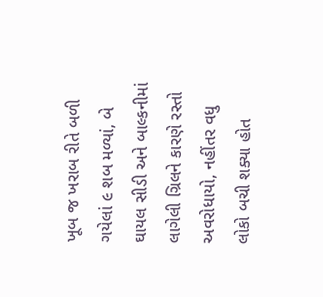ખૂબ જ ખરાબ રીતે બળી ગયેલાં ૯ શબ મળ્યાં, બે ઘાયલ સીડી અને બાલ્કનીમાં લાગેલી ગ્રિલને કારણે રસ્તો અવરોધાયો, નહીંતર વધુ લોકો બચી શક્યા હોત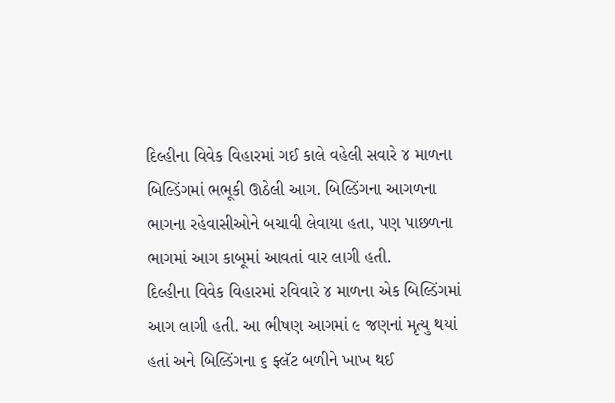દિલ્હીના વિવેક વિહારમાં ગઈ કાલે વહેલી સવારે ૪ માળના બિલ્ડિંગમાં ભભૂકી ઊઠેલી આગ. બિલ્ડિંગના આગળના ભાગના રહેવાસીઓને બચાવી લેવાયા હતા, પણ પાછળના ભાગમાં આગ કાબૂમાં આવતાં વાર લાગી હતી.
દિલ્હીના વિવેક વિહારમાં રવિવારે ૪ માળના એક બિલ્ડિંગમાં આગ લાગી હતી. આ ભીષણ આગમાં ૯ જણનાં મૃત્યુ થયાં હતાં અને બિલ્ડિંગના ૬ ફ્લૅટ બળીને ખાખ થઈ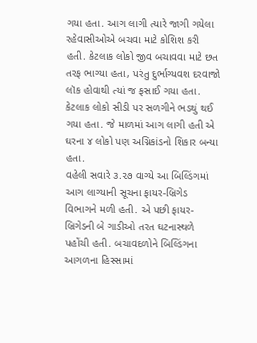ગયા હતા. આગ લાગી ત્યારે જાગી ગયેલા રહેવાસીઓએ બચવા માટે કોશિશ કરી હતી. કેટલાક લોકો જીવ બચાવવા માટે છત તરફ ભાગ્યા હતા, પરંતુ દુર્ભાગ્યવશ દરવાજો લૉક હોવાથી ત્યાં જ ફસાઈ ગયા હતા. કેટલાક લોકો સીડી પર સળગીને ભડથું થઈ ગયા હતા. જે માળમાં આગ લાગી હતી એ ઘરના ૪ લોકો પણ અગ્નિકાંડનો શિકાર બન્યા હતા.
વહેલી સવારે ૩.૨૭ વાગ્યે આ બિલ્ડિંગમાં આગ લાગ્યાની સૂચના ફાયર-બ્રિગેડ વિભાગને મળી હતી. એ પછી ફાયર-બ્રિગેડની બે ગાડીઓ તરત ઘટનાસ્થળે પહોંચી હતી. બચાવદળોને બિલ્ડિંગના આગળના હિસ્સામાં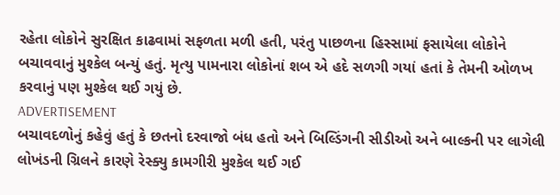રહેતા લોકોને સુરક્ષિત કાઢવામાં સફળતા મળી હતી, પરંતુ પાછળના હિસ્સામાં ફસાયેલા લોકોને બચાવવાનું મુશ્કેલ બન્યું હતું. મૃત્યુ પામનારા લોકોનાં શબ એ હદે સળગી ગયાં હતાં કે તેમની ઓળખ કરવાનું પણ મુશ્કેલ થઈ ગયું છે.
ADVERTISEMENT
બચાવદળોનું કહેવું હતું કે છતનો દરવાજો બંધ હતો અને બિલ્ડિંગની સીડીઓ અને બાલ્કની પર લાગેલી લોખંડની ગ્રિલને કારણે રેસ્ક્યુ કામગીરી મુશ્કેલ થઈ ગઈ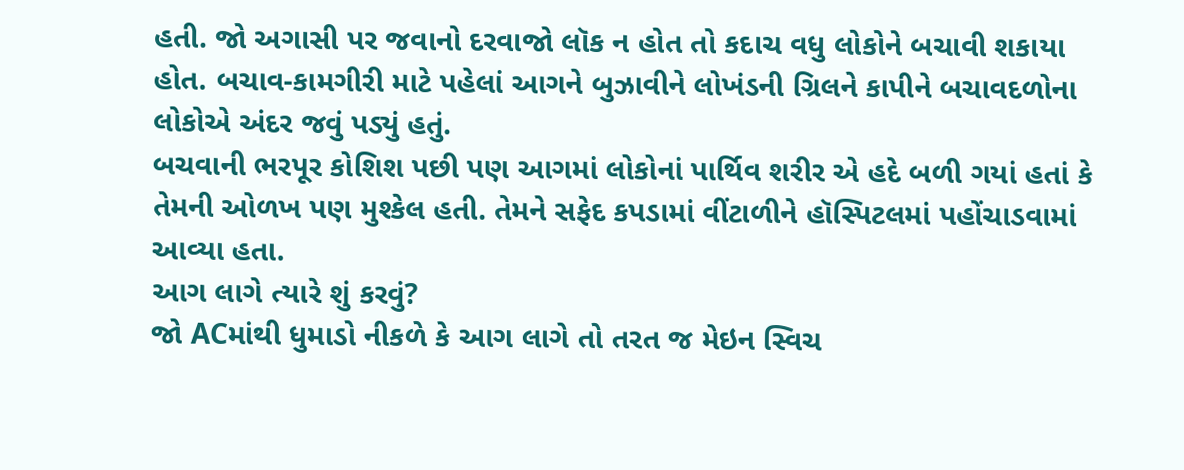હતી. જો અગાસી પર જવાનો દરવાજો લૉક ન હોત તો કદાચ વધુ લોકોને બચાવી શકાયા હોત. બચાવ-કામગીરી માટે પહેલાં આગને બુઝાવીને લોખંડની ગ્રિલને કાપીને બચાવદળોના લોકોએ અંદર જવું પડ્યું હતું.
બચવાની ભરપૂર કોશિશ પછી પણ આગમાં લોકોનાં પાર્થિવ શરીર એ હદે બળી ગયાં હતાં કે તેમની ઓળખ પણ મુશ્કેલ હતી. તેમને સફેદ કપડામાં વીંટાળીને હૉસ્પિટલમાં પહોંચાડવામાં આવ્યા હતા.
આગ લાગે ત્યારે શું કરવું?
જો ACમાંથી ધુમાડો નીકળે કે આગ લાગે તો તરત જ મેઇન સ્વિચ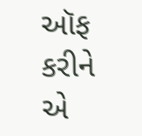ઑફ કરીને એ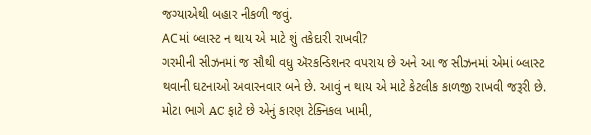જગ્યાએથી બહાર નીકળી જવું.
ACમાં બ્લાસ્ટ ન થાય એ માટે શું તકેદારી રાખવી?
ગરમીની સીઝનમાં જ સૌથી વધુ ઍરકન્ડિશનર વપરાય છે અને આ જ સીઝનમાં એમાં બ્લાસ્ટ થવાની ઘટનાઓ અવારનવાર બને છે. આવું ન થાય એ માટે કેટલીક કાળજી રાખવી જરૂરી છે. મોટા ભાગે AC ફાટે છે એનું કારણ ટેક્નિકલ ખામી,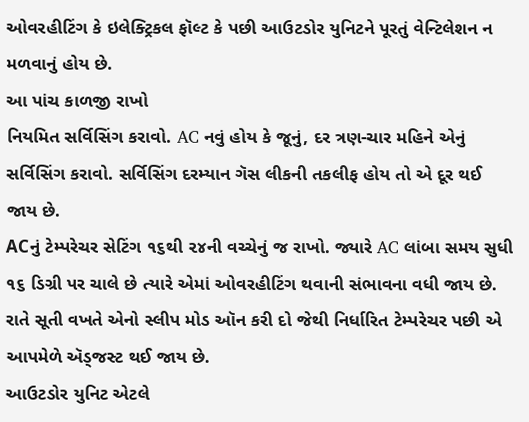ઓવરહીટિંગ કે ઇલેક્ટ્રિકલ ફૉલ્ટ કે પછી આઉટડોર યુનિટને પૂરતું વેન્ટિલેશન ન મળવાનું હોય છે.
આ પાંચ કાળજી રાખો
નિયમિત સર્વિસિંગ કરાવો. AC નવું હોય કે જૂનું, દર ત્રણ-ચાર મહિને એનું સર્વિસિંગ કરાવો. સર્વિસિંગ દરમ્યાન ગૅસ લીકની તકલીફ હોય તો એ દૂર થઈ જાય છે.
ACનું ટેમ્પરેચર સેટિંગ ૧૬થી ૨૪ની વચ્ચેનું જ રાખો. જ્યારે AC લાંબા સમય સુધી ૧૬ ડિગ્રી પર ચાલે છે ત્યારે એમાં ઓવરહીટિંગ થવાની સંભાવના વધી જાય છે. રાતે સૂતી વખતે એનો સ્લીપ મોડ ઑન કરી દો જેથી નિર્ધારિત ટેમ્પરેચર પછી એ આપમેળે ઍડ્જસ્ટ થઈ જાય છે.
આઉટડોર યુનિટ એટલે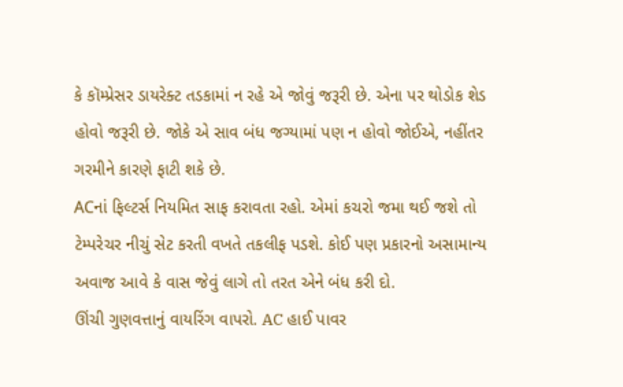કે કૉમ્પ્રેસર ડાયરેક્ટ તડકામાં ન રહે એ જોવું જરૂરી છે. એના પર થોડોક શેડ હોવો જરૂરી છે. જોકે એ સાવ બંધ જગ્યામાં પણ ન હોવો જોઈએ, નહીંતર ગરમીને કારણે ફાટી શકે છે.
ACનાં ફિલ્ટર્સ નિયમિત સાફ કરાવતા રહો. એમાં કચરો જમા થઈ જશે તો ટેમ્પરેચર નીચું સેટ કરતી વખતે તકલીફ પડશે. કોઈ પણ પ્રકારનો અસામાન્ય અવાજ આવે કે વાસ જેવું લાગે તો તરત એને બંધ કરી દો.
ઊંચી ગુણવત્તાનું વાયરિંગ વાપરો. AC હાઈ પાવર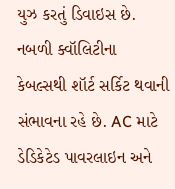યુઝ કરતું ડિવાઇસ છે. નબળી ક્વૉલિટીના કેબલ્સથી શૉર્ટ સર્કિટ થવાની સંભાવના રહે છે. AC માટે ડેડિકેટેડ પાવરલાઇન અને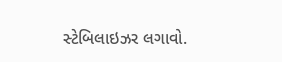સ્ટેબિલાઇઝર લગાવો.